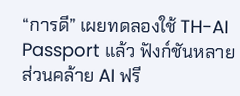“การดี” เผยทดลองใช้ TH-AI Passport แล้ว ฟังก์ชันหลายส่วนคล้าย AI ฟรี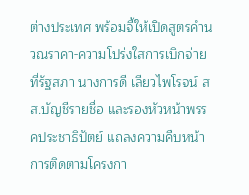ต่างประเทศ พร้อมจี้ให้เปิดสูตรคำนวณราคา-ความโปร่งใสการเบิกจ่าย
ที่รัฐสภา นางการดี เลียวไพโรจน์ สส.บัญชีรายชื่อ และรองหัวหน้าพรรคประชาธิปัตย์ แถลงความคืบหน้าการติดตามโครงกา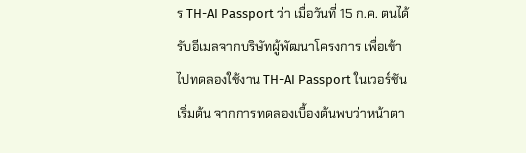ร TH-AI Passport ว่า เมื่อวันที่ 15 ก.ค. ตนได้รับอีเมลจากบริษัทผู้พัฒนาโครงการ เพื่อเข้าไปทดลองใช้งาน TH-AI Passport ในเวอร์ชันเริ่มต้น จากการทดลองเบื้องต้นพบว่าหน้าตา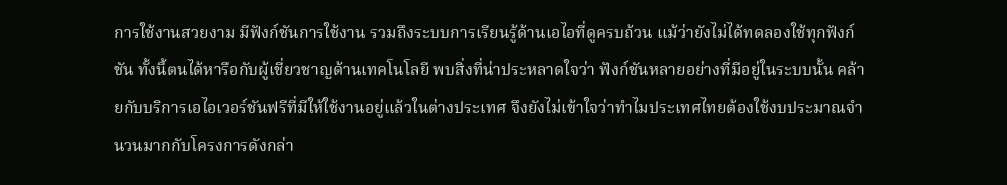การใช้งานสวยงาม มีฟังก์ชันการใช้งาน รวมถึงระบบการเรียนรู้ด้านเอไอที่ดูครบถ้วน แม้ว่ายังไม่ได้ทดลองใช้ทุกฟังก์ชัน ทั้งนี้ตนได้หารือกับผู้เชี่ยวชาญด้านเทคโนโลยี พบสิ่งที่น่าประหลาดใจว่า ฟังก์ชันหลายอย่างที่มีอยู่ในระบบนั้น คล้ายกับบริการเอไอเวอร์ชันฟรีที่มีให้ใช้งานอยู่แล้วในต่างประเทศ จึงยังไม่เข้าใจว่าทำไมประเทศไทยต้องใช้งบประมาณจำนวนมากกับโครงการดังกล่า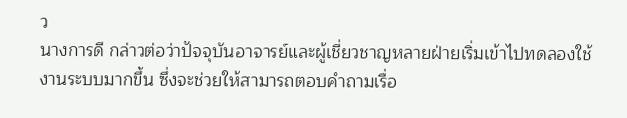ว
นางการดี กล่าวต่อว่าปัจจุบันอาจารย์และผู้เชี่ยวชาญหลายฝ่ายเริ่มเข้าไปทดลองใช้งานระบบมากขึ้น ซึ่งจะช่วยให้สามารถตอบคำถามเรื่อ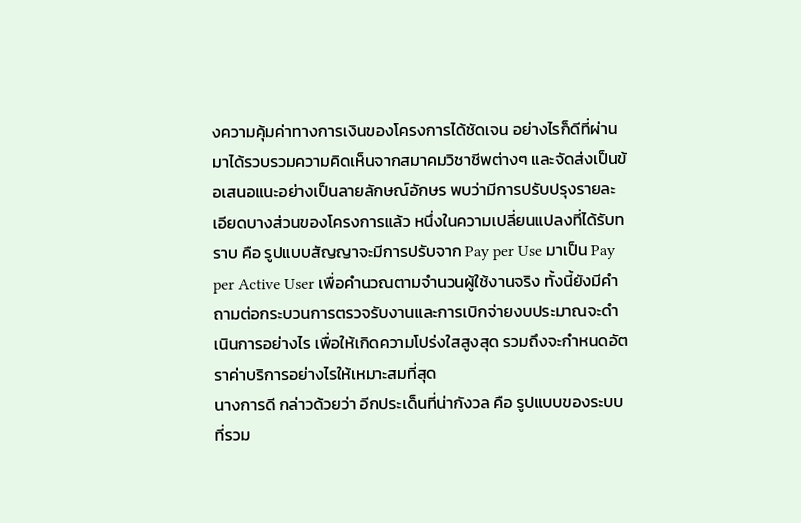งความคุ้มค่าทางการเงินของโครงการได้ชัดเจน อย่างไรก็ดีที่ผ่านมาได้รวบรวมความคิดเห็นจากสมาคมวิชาชีพต่างๆ และจัดส่งเป็นข้อเสนอแนะอย่างเป็นลายลักษณ์อักษร พบว่ามีการปรับปรุงรายละเอียดบางส่วนของโครงการแล้ว หนึ่งในความเปลี่ยนแปลงที่ได้รับทราบ คือ รูปแบบสัญญาจะมีการปรับจาก Pay per Use มาเป็น Pay per Active User เพื่อคำนวณตามจำนวนผู้ใช้งานจริง ทั้งนี้ยังมีคำถามต่อกระบวนการตรวจรับงานและการเบิกจ่ายงบประมาณจะดำเนินการอย่างไร เพื่อให้เกิดความโปร่งใสสูงสุด รวมถึงจะกำหนดอัตราค่าบริการอย่างไรให้เหมาะสมที่สุด
นางการดี กล่าวด้วยว่า อีกประเด็นที่น่ากังวล คือ รูปแบบของระบบที่รวม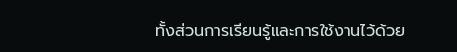ทั้งส่วนการเรียนรู้และการใช้งานไว้ด้วย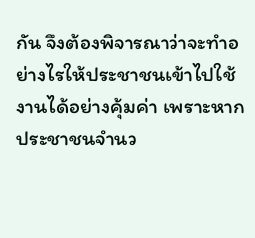กัน จึงต้องพิจารณาว่าจะทำอย่างไรให้ประชาชนเข้าไปใช้งานได้อย่างคุ้มค่า เพราะหากประชาชนจำนว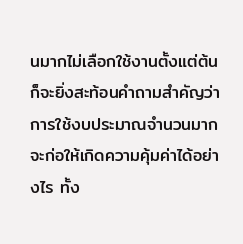นมากไม่เลือกใช้งานตั้งแต่ต้น ก็จะยิ่งสะท้อนคำถามสำคัญว่า การใช้งบประมาณจำนวนมากจะก่อให้เกิดความคุ้มค่าได้อย่างไร ทั้ง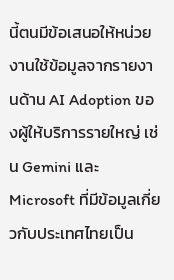นี้ตนมีข้อเสนอให้หน่วยงานใช้ข้อมูลจากรายงานด้าน AI Adoption ของผู้ให้บริการรายใหญ่ เช่น Gemini และ Microsoft ที่มีข้อมูลเกี่ยวกับประเทศไทยเป็น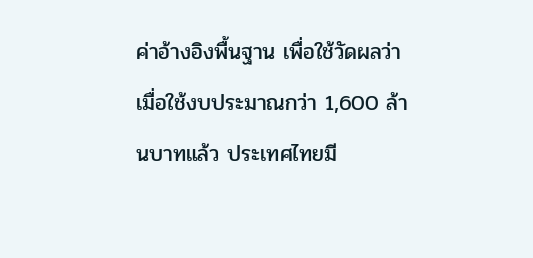ค่าอ้างอิงพื้นฐาน เพื่อใช้วัดผลว่า เมื่อใช้งบประมาณกว่า 1,600 ล้านบาทแล้ว ประเทศไทยมี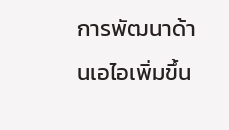การพัฒนาด้านเอไอเพิ่มขึ้น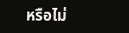หรือไม่